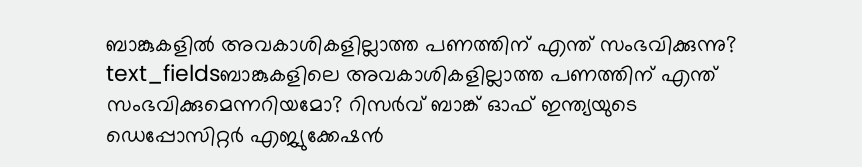ബാങ്കുകളിൽ അവകാശികളില്ലാത്ത പണത്തിന് എന്ത് സംഭവിക്കുന്നു?
text_fieldsബാങ്കുകളിലെ അവകാശികളില്ലാത്ത പണത്തിന് എന്ത് സംഭവിക്കുമെന്നറിയമോ? റിസർവ് ബാങ്ക് ഓഫ് ഇന്ത്യയുടെ ഡെപ്പോസിറ്റർ എജ്യുക്കേഷൻ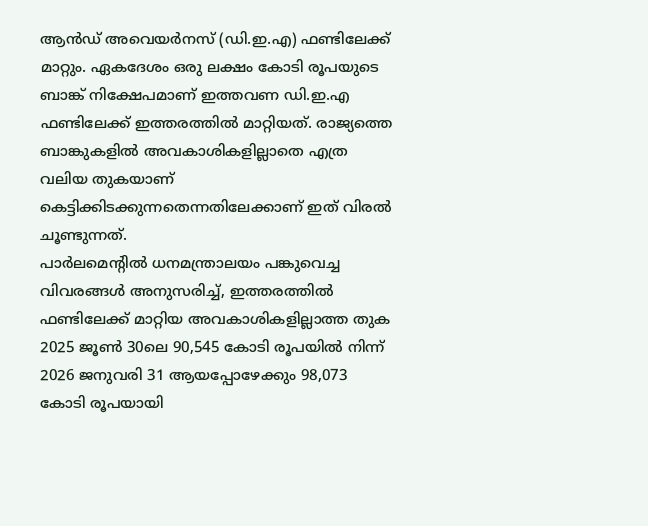ആൻഡ് അവെയർനസ് (ഡി.ഇ.എ) ഫണ്ടിലേക്ക് മാറ്റും. ഏകദേശം ഒരു ലക്ഷം കോടി രൂപയുടെ ബാങ്ക് നിക്ഷേപമാണ് ഇത്തവണ ഡി.ഇ.എ ഫണ്ടിലേക്ക് ഇത്തരത്തിൽ മാറ്റിയത്. രാജ്യത്തെ ബാങ്കുകളിൽ അവകാശികളില്ലാതെ എത്ര വലിയ തുകയാണ് കെട്ടിക്കിടക്കുന്നതെന്നതിലേക്കാണ് ഇത് വിരൽ ചൂണ്ടുന്നത്.
പാർലമെന്റിൽ ധനമന്ത്രാലയം പങ്കുവെച്ച വിവരങ്ങൾ അനുസരിച്ച്, ഇത്തരത്തിൽ ഫണ്ടിലേക്ക് മാറ്റിയ അവകാശികളില്ലാത്ത തുക 2025 ജൂൺ 30ലെ 90,545 കോടി രൂപയിൽ നിന്ന് 2026 ജനുവരി 31 ആയപ്പോഴേക്കും 98,073 കോടി രൂപയായി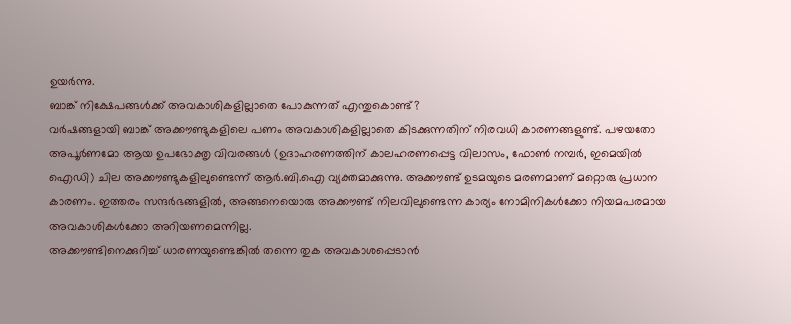ഉയർന്നു.
ബാങ്ക് നിക്ഷേപങ്ങൾക്ക് അവകാശികളില്ലാതെ പോകുന്നത് എന്തുകൊണ്ട്?
വർഷങ്ങളായി ബാങ്ക് അക്കൗണ്ടുകളിലെ പണം അവകാശികളില്ലാതെ കിടക്കുന്നതിന് നിരവധി കാരണങ്ങളുണ്ട്. പഴയതോ അപൂർണമോ ആയ ഉപഭോക്തൃ വിവരങ്ങൾ (ഉദാഹരണത്തിന് കാലഹരണപ്പെട്ട വിലാസം, ഫോൺ നമ്പർ, ഇമെയിൽ ഐഡി) ചില അക്കൗണ്ടുകളിലുണ്ടെന്ന് ആർ.ബി.ഐ വ്യക്തമാക്കുന്നു. അക്കൗണ്ട് ഉടമയുടെ മരണമാണ് മറ്റൊരു പ്രധാന കാരണം. ഇത്തരം സന്ദർഭങ്ങളിൽ, അങ്ങനെയൊരു അക്കൗണ്ട് നിലവിലുണ്ടെന്ന കാര്യം നോമിനികൾക്കോ നിയമപരമായ അവകാശികൾക്കോ അറിയണമെന്നില്ല.
അക്കൗണ്ടിനെക്കുറിച്ച് ധാരണയുണ്ടെങ്കിൽ തന്നെ തുക അവകാശപ്പെടാൻ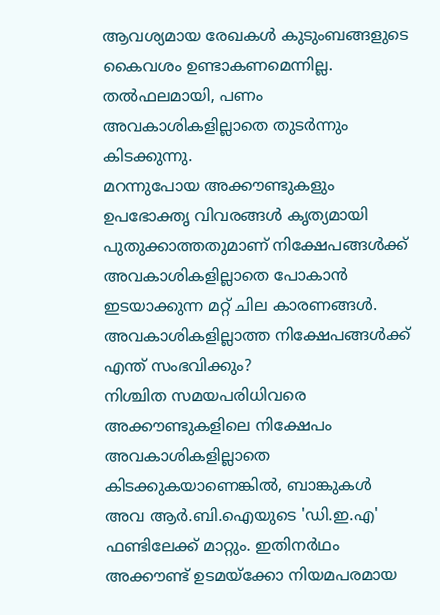ആവശ്യമായ രേഖകൾ കുടുംബങ്ങളുടെ കൈവശം ഉണ്ടാകണമെന്നില്ല. തൽഫലമായി, പണം അവകാശികളില്ലാതെ തുടർന്നും കിടക്കുന്നു.
മറന്നുപോയ അക്കൗണ്ടുകളും ഉപഭോക്തൃ വിവരങ്ങൾ കൃത്യമായി പുതുക്കാത്തതുമാണ് നിക്ഷേപങ്ങൾക്ക് അവകാശികളില്ലാതെ പോകാൻ ഇടയാക്കുന്ന മറ്റ് ചില കാരണങ്ങൾ.
അവകാശികളില്ലാത്ത നിക്ഷേപങ്ങൾക്ക് എന്ത് സംഭവിക്കും?
നിശ്ചിത സമയപരിധിവരെ അക്കൗണ്ടുകളിലെ നിക്ഷേപം അവകാശികളില്ലാതെ കിടക്കുകയാണെങ്കിൽ, ബാങ്കുകൾ അവ ആർ.ബി.ഐയുടെ 'ഡി.ഇ.എ' ഫണ്ടിലേക്ക് മാറ്റും. ഇതിനർഥം അക്കൗണ്ട് ഉടമയ്ക്കോ നിയമപരമായ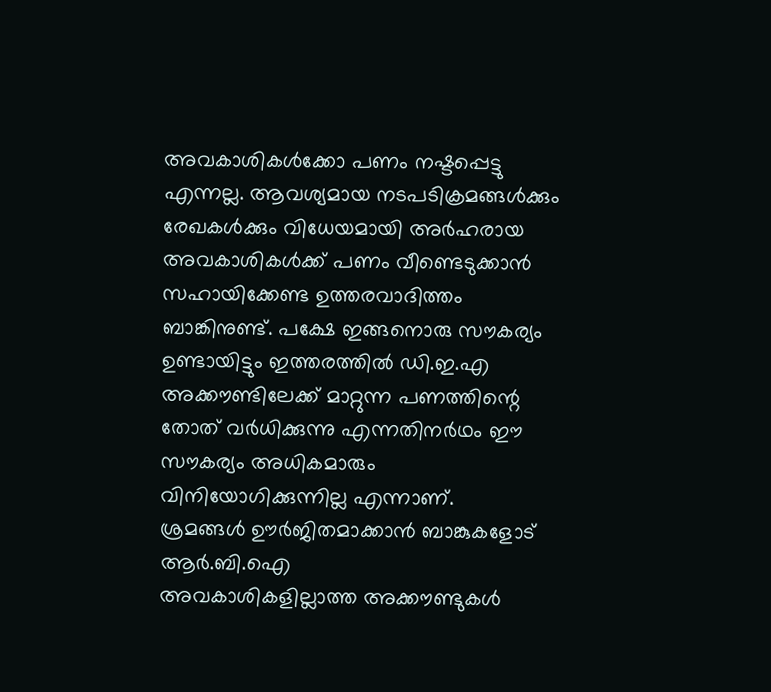അവകാശികൾക്കോ പണം നഷ്ടപ്പെട്ടു എന്നല്ല. ആവശ്യമായ നടപടിക്രമങ്ങൾക്കും രേഖകൾക്കും വിധേയമായി അർഹരായ അവകാശികൾക്ക് പണം വീണ്ടെടുക്കാൻ സഹായിക്കേണ്ട ഉത്തരവാദിത്തം ബാങ്കിനുണ്ട്. പക്ഷേ ഇങ്ങനൊരു സൗകര്യം ഉണ്ടായിട്ടും ഇത്തരത്തിൽ ഡി.ഇ.എ അക്കൗണ്ടിലേക്ക് മാറ്റുന്ന പണത്തിന്റെ തോത് വർധിക്കുന്നു എന്നതിനർഥം ഈ സൗകര്യം അധികമാരും വിനിയോഗിക്കുന്നില്ല എന്നാണ്.
ശ്രമങ്ങൾ ഊർജിതമാക്കാൻ ബാങ്കുകളോട് ആർ.ബി.ഐ
അവകാശികളില്ലാത്ത അക്കൗണ്ടുകൾ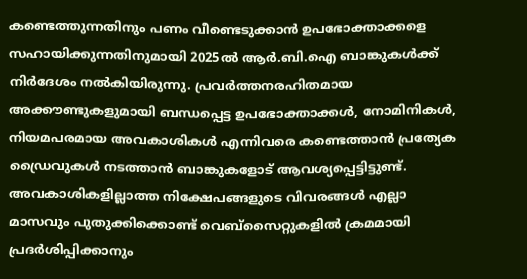കണ്ടെത്തുന്നതിനും പണം വീണ്ടെടുക്കാൻ ഉപഭോക്താക്കളെ സഹായിക്കുന്നതിനുമായി 2025ൽ ആർ.ബി.ഐ ബാങ്കുകൾക്ക് നിർദേശം നൽകിയിരുന്നു. പ്രവർത്തനരഹിതമായ അക്കൗണ്ടുകളുമായി ബന്ധപ്പെട്ട ഉപഭോക്താക്കൾ, നോമിനികൾ, നിയമപരമായ അവകാശികൾ എന്നിവരെ കണ്ടെത്താൻ പ്രത്യേക ഡ്രൈവുകൾ നടത്താൻ ബാങ്കുകളോട് ആവശ്യപ്പെട്ടിട്ടുണ്ട്. അവകാശികളില്ലാത്ത നിക്ഷേപങ്ങളുടെ വിവരങ്ങൾ എല്ലാ മാസവും പുതുക്കിക്കൊണ്ട് വെബ്സൈറ്റുകളിൽ ക്രമമായി പ്രദർശിപ്പിക്കാനും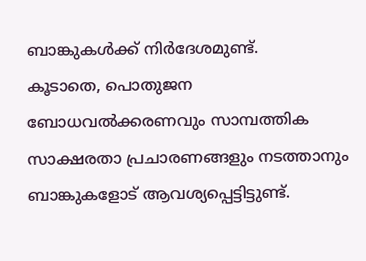ബാങ്കുകൾക്ക് നിർദേശമുണ്ട്.
കൂടാതെ, പൊതുജന ബോധവൽക്കരണവും സാമ്പത്തിക സാക്ഷരതാ പ്രചാരണങ്ങളും നടത്താനും ബാങ്കുകളോട് ആവശ്യപ്പെട്ടിട്ടുണ്ട്.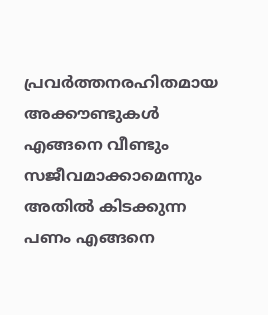പ്രവർത്തനരഹിതമായ അക്കൗണ്ടുകൾ എങ്ങനെ വീണ്ടും സജീവമാക്കാമെന്നും അതിൽ കിടക്കുന്ന പണം എങ്ങനെ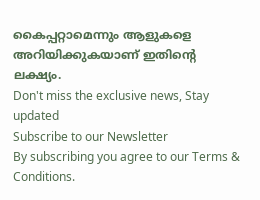കൈപ്പറ്റാമെന്നും ആളുകളെ അറിയിക്കുകയാണ് ഇതിന്റെ ലക്ഷ്യം.
Don't miss the exclusive news, Stay updated
Subscribe to our Newsletter
By subscribing you agree to our Terms & Conditions.